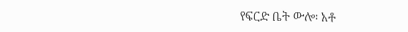የፍርድ ቤት ውሎ፡ አቶ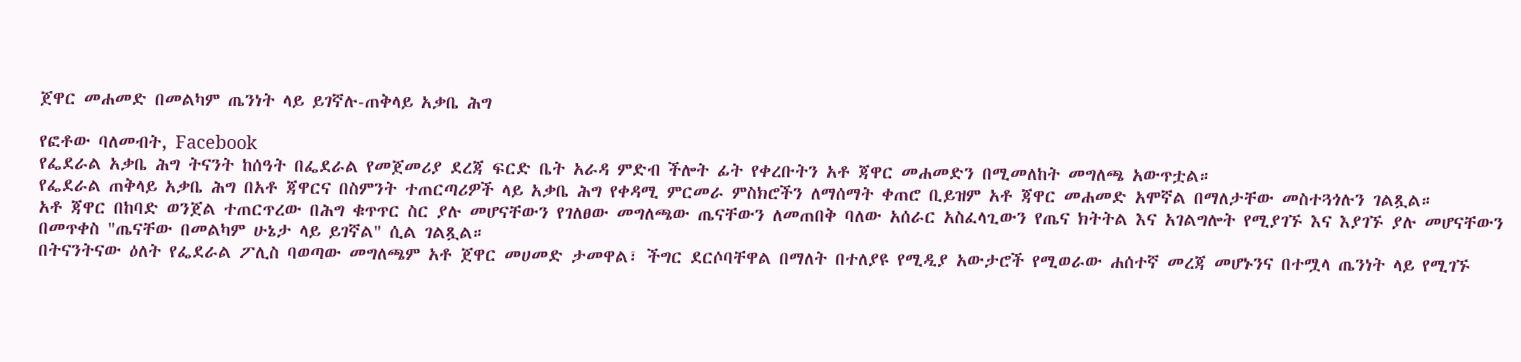ጀዋር መሐመድ በመልካም ጤንነት ላይ ይገኛሉ-ጠቅላይ አቃቤ ሕግ

የፎቶው ባለመብት, Facebook
የፌደራል አቃቤ ሕግ ትናንት ከሰዓት በፌደራል የመጀመሪያ ደረጃ ፍርድ ቤት አራዳ ምድብ ችሎት ፊት የቀረቡትን አቶ ጃዋር መሐመድን በሚመለከት መግለጫ አውጥቷል።
የፌደራል ጠቅላይ አቃቤ ሕግ በአቶ ጃዋርና በስምንት ተጠርጣሪዎች ላይ አቃቤ ሕግ የቀዳሚ ምርመራ ምስክሮችን ለማሰማት ቀጠሮ ቢይዝም አቶ ጃዋር መሐመድ አሞኛል በማለታቸው መስተጓጎሉን ገልጿል።
አቶ ጃዋር በከባድ ወንጀል ተጠርጥረው በሕግ ቁጥጥር ስር ያሉ መሆናቸውን የገለፀው መግለጫው ጤናቸውን ለመጠበቅ ባለው አሰራር አስፈላጊውን የጤና ክትትል እና አገልግሎት የሚያገኙ እና እያገኙ ያሉ መሆናቸውን በመጥቀስ "ጤናቸው በመልካም ሁኔታ ላይ ይገኛል" ሲል ገልጿል።
በትናንትናው ዕለት የፌደራል ፖሊስ ባወጣው መግለጫም አቶ ጀዋር መሀመድ ታመዋል፣ ችግር ደርሶባቸዋል በማለት በተለያዩ የሚዲያ አውታሮች የሚወራው ሐሰተኛ መረጃ መሆኑንና በተሟላ ጤንነት ላይ የሚገኙ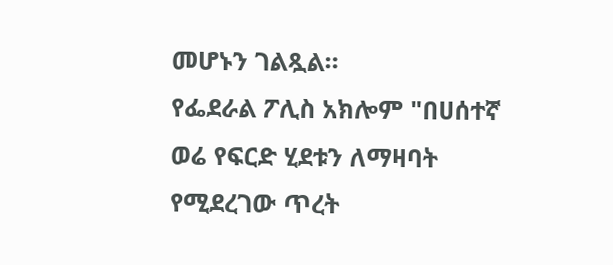መሆኑን ገልጿል።
የፌደራል ፖሊስ አክሎም "በሀሰተኛ ወሬ የፍርድ ሂደቱን ለማዛባት የሚደረገው ጥረት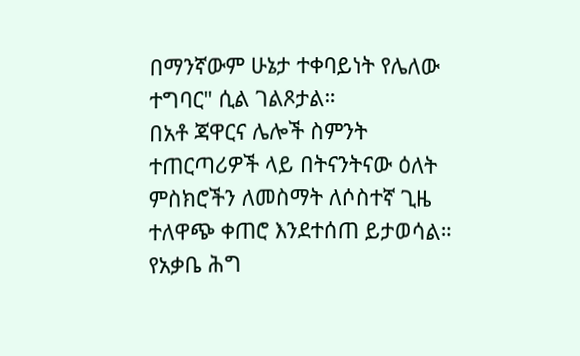በማንኛውም ሁኔታ ተቀባይነት የሌለው ተግባር" ሲል ገልጾታል።
በአቶ ጃዋርና ሌሎች ስምንት ተጠርጣሪዎች ላይ በትናንትናው ዕለት ምስክሮችን ለመስማት ለሶስተኛ ጊዜ ተለዋጭ ቀጠሮ እንደተሰጠ ይታወሳል።
የአቃቤ ሕግ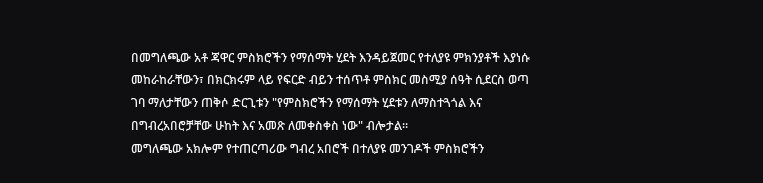በመግለጫው አቶ ጃዋር ምስክሮችን የማሰማት ሂደት እንዳይጀመር የተለያዩ ምክንያቶች እያነሱ መከራከራቸውን፣ በክርክሩም ላይ የፍርድ ብይን ተሰጥቶ ምስክር መስሚያ ሰዓት ሲደርስ ወጣ ገባ ማለታቸውን ጠቅሶ ድርጊቱን "የምስክሮችን የማሰማት ሂደቱን ለማስተጓጎል እና በግብረአበሮቻቸው ሁከት እና አመጽ ለመቀስቀስ ነው" ብሎታል።
መግለጫው አክሎም የተጠርጣሪው ግብረ አበሮች በተለያዩ መንገዶች ምስክሮችን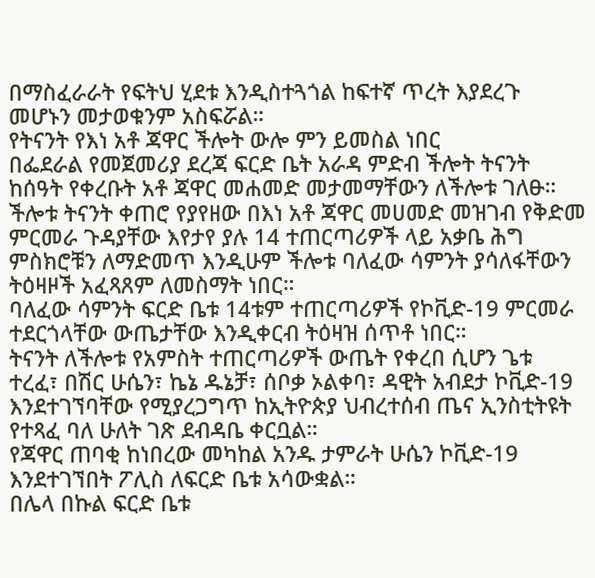በማስፈራራት የፍትህ ሂደቱ እንዲስተጓጎል ከፍተኛ ጥረት እያደረጉ መሆኑን መታወቁንም አስፍሯል።
የትናንት የእነ አቶ ጃዋር ችሎት ውሎ ምን ይመስል ነበር
በፌደራል የመጀመሪያ ደረጃ ፍርድ ቤት አራዳ ምድብ ችሎት ትናንት ከሰዓት የቀረቡት አቶ ጃዋር መሐመድ መታመማቸውን ለችሎቱ ገለፁ።
ችሎቱ ትናንት ቀጠሮ የያየዘው በእነ አቶ ጃዋር መሀመድ መዝገብ የቅድመ ምርመራ ጉዳያቸው እየታየ ያሉ 14 ተጠርጣሪዎች ላይ አቃቤ ሕግ ምስክሮቹን ለማድመጥ እንዲሁም ችሎቱ ባለፈው ሳምንት ያሳለፋቸውን ትዕዛዞች አፈጻጸም ለመስማት ነበር።
ባለፈው ሳምንት ፍርድ ቤቱ 14ቱም ተጠርጣሪዎች የኮቪድ-19 ምርመራ ተደርጎላቸው ውጤታቸው እንዲቀርብ ትዕዛዝ ሰጥቶ ነበር።
ትናንት ለችሎቱ የአምስት ተጠርጣሪዎች ውጤት የቀረበ ሲሆን ጌቱ ተረፈ፣ በሽር ሁሴን፣ ኬኔ ዱኔቻ፣ ሰቦቃ ኦልቀባ፣ ዳዊት አብደታ ኮቪድ-19 እንደተገኘባቸው የሚያረጋግጥ ከኢትዮጵያ ህብረተሰብ ጤና ኢንስቲትዩት የተጻፈ ባለ ሁለት ገጽ ደብዳቤ ቀርቧል።
የጃዋር ጠባቂ ከነበረው መካከል አንዱ ታምራት ሁሴን ኮቪድ-19 እንደተገኘበት ፖሊስ ለፍርድ ቤቱ አሳውቋል።
በሌላ በኩል ፍርድ ቤቱ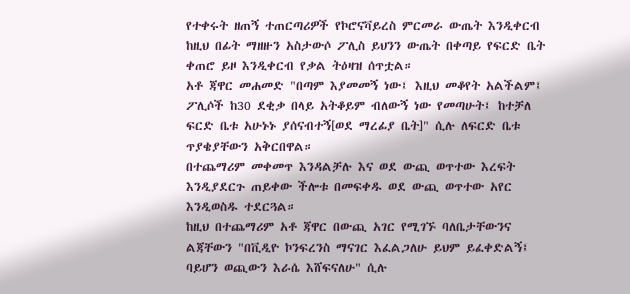የተቀሩት ዘጠኝ ተጠርጣሪዎች የኮሮናቫይረስ ምርመራ ውጤት እንዲቀርብ ከዚህ በፊት ማዘዙን አስታውሶ ፖሊስ ይህንን ውጤት በቀጣይ የፍርድ ቤት ቀጠሮ ይዞ እንዲቀርብ የቃል ትዕዛዝ ሰጥቷል።
አቶ ጃዋር መሐመድ "በጣም እያመመኝ ነው፤ እዚህ መቆየት አልችልም፤ ፖሊሶች ከ30 ደቂቃ በላይ አትቆይም ብለውኝ ነው የመጣሁት፤ ከተቻለ ፍርድ ቤቱ አሁኑኑ ያሰናብተኝ[ወደ ማረፊያ ቤት]" ሲሉ ለፍርድ ቤቱ ጥያቄያቸውን አቅርበዋል።
በተጨማሪም መቀመጥ እንዳልቻሉ እና ወደ ውጪ ወጥተው እረፍት እንዲያደርጉ ጠይቀው ችሎቱ በመፍቀዱ ወደ ውጪ ወጥተው አየር እንዲወስዱ ተደርጓል።
ከዚህ በተጨማሪም አቶ ጃዋር በውጪ አገር የሚገኙ ባለቤታቸውንና ልጃቸውን "በቪዲዮ ኮንፍረንስ ማናገር እፈልጋለሁ ይህም ይፈቀድልኝ፤ ባይሆን ወጪውን እራሴ እሸፍናለሁ" ሲሉ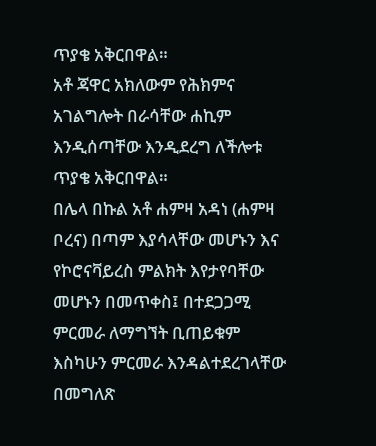ጥያቄ አቅርበዋል።
አቶ ጃዋር አክለውም የሕክምና አገልግሎት በራሳቸው ሐኪም እንዲሰጣቸው እንዲደረግ ለችሎቱ ጥያቄ አቅርበዋል።
በሌላ በኩል አቶ ሐምዛ አዳነ (ሐምዛ ቦረና) በጣም እያሳላቸው መሆኑን እና የኮሮናቫይረስ ምልክት እየታየባቸው መሆኑን በመጥቀስ፤ በተደጋጋሚ ምርመራ ለማግኘት ቢጠይቁም እስካሁን ምርመራ እንዳልተደረገላቸው በመግለጽ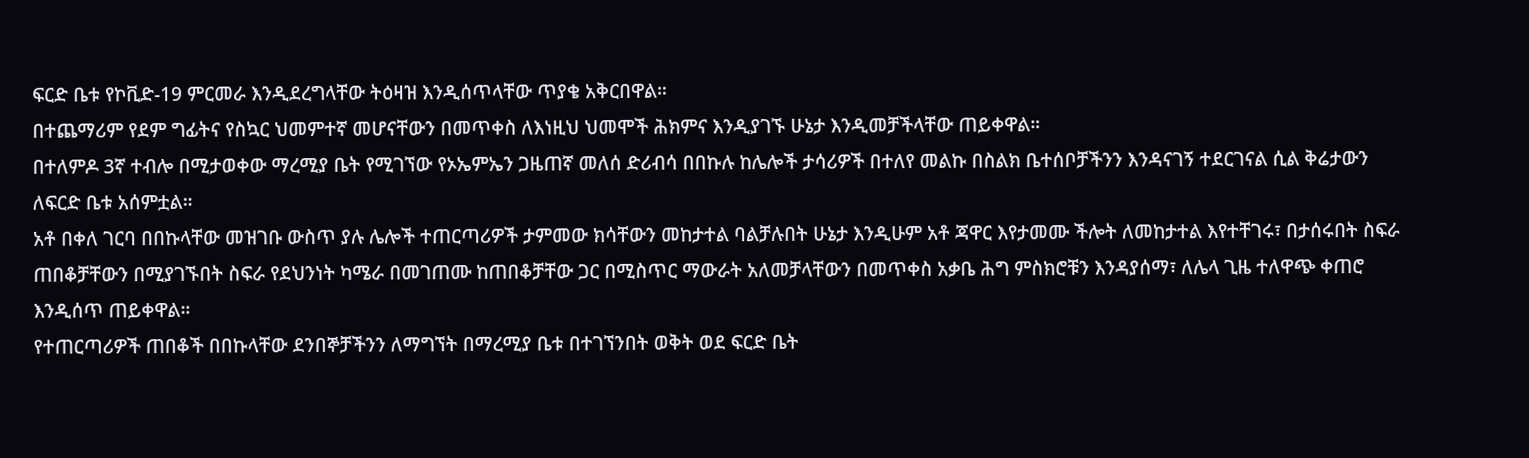ፍርድ ቤቱ የኮቪድ-19 ምርመራ እንዲደረግላቸው ትዕዛዝ እንዲሰጥላቸው ጥያቄ አቅርበዋል።
በተጨማሪም የደም ግፊትና የስኳር ህመምተኛ መሆናቸውን በመጥቀስ ለእነዚህ ህመሞች ሕክምና እንዲያገኙ ሁኔታ እንዲመቻችላቸው ጠይቀዋል።
በተለምዶ 3ኛ ተብሎ በሚታወቀው ማረሚያ ቤት የሚገኘው የኦኤምኤን ጋዜጠኛ መለሰ ድሪብሳ በበኩሉ ከሌሎች ታሳሪዎች በተለየ መልኩ በስልክ ቤተሰቦቻችንን እንዳናገኝ ተደርገናል ሲል ቅሬታውን ለፍርድ ቤቱ አሰምቷል።
አቶ በቀለ ገርባ በበኩላቸው መዝገቡ ውስጥ ያሉ ሌሎች ተጠርጣሪዎች ታምመው ክሳቸውን መከታተል ባልቻሉበት ሁኔታ እንዲሁም አቶ ጃዋር እየታመሙ ችሎት ለመከታተል እየተቸገሩ፣ በታሰሩበት ስፍራ ጠበቆቻቸውን በሚያገኙበት ስፍራ የደህንነት ካሜራ በመገጠሙ ከጠበቆቻቸው ጋር በሚስጥር ማውራት አለመቻላቸውን በመጥቀስ አቃቤ ሕግ ምስክሮቹን እንዳያሰማ፣ ለሌላ ጊዜ ተለዋጭ ቀጠሮ እንዲሰጥ ጠይቀዋል።
የተጠርጣሪዎች ጠበቆች በበኩላቸው ደንበኞቻችንን ለማግኘት በማረሚያ ቤቱ በተገኘንበት ወቅት ወደ ፍርድ ቤት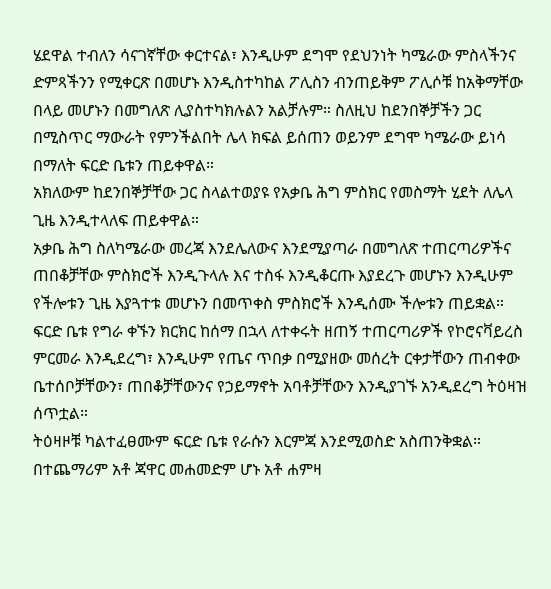ሄደዋል ተብለን ሳናገኛቸው ቀርተናል፣ እንዲሁም ደግሞ የደህንነት ካሜራው ምስላችንና ድምጻችንን የሚቀርጽ በመሆኑ እንዲስተካከል ፖሊስን ብንጠይቅም ፖሊሶቹ ከአቅማቸው በላይ መሆኑን በመግለጽ ሊያስተካክሉልን አልቻሉም። ስለዚህ ከደንበኞቻችን ጋር በሚስጥር ማውራት የምንችልበት ሌላ ክፍል ይሰጠን ወይንም ደግሞ ካሜራው ይነሳ በማለት ፍርድ ቤቱን ጠይቀዋል።
አክለውም ከደንበኞቻቸው ጋር ስላልተወያዩ የአቃቤ ሕግ ምስክር የመስማት ሂደት ለሌላ ጊዜ እንዲተላለፍ ጠይቀዋል።
አቃቤ ሕግ ስለካሜራው መረጃ እንደሌለውና እንደሚያጣራ በመግለጽ ተጠርጣሪዎችና ጠበቆቻቸው ምስክሮች እንዲጉላሉ እና ተስፋ እንዲቆርጡ እያደረጉ መሆኑን እንዲሁም የችሎቱን ጊዜ እያጓተቱ መሆኑን በመጥቀስ ምስክሮች እንዲሰሙ ችሎቱን ጠይቋል።
ፍርድ ቤቱ የግራ ቀኙን ክርክር ከሰማ በኋላ ለተቀሩት ዘጠኝ ተጠርጣሪዎች የኮሮናቫይረስ ምርመራ እንዲደረግ፣ እንዲሁም የጤና ጥበቃ በሚያዘው መሰረት ርቀታቸውን ጠብቀው ቤተሰቦቻቸውን፣ ጠበቆቻቸውንና የኃይማኖት አባቶቻቸውን እንዲያገኙ አንዲደረግ ትዕዛዝ ሰጥቷል።
ትዕዛዞቹ ካልተፈፀሙም ፍርድ ቤቱ የራሱን እርምጃ እንደሚወስድ አስጠንቅቋል።
በተጨማሪም አቶ ጃዋር መሐመድም ሆኑ አቶ ሐምዛ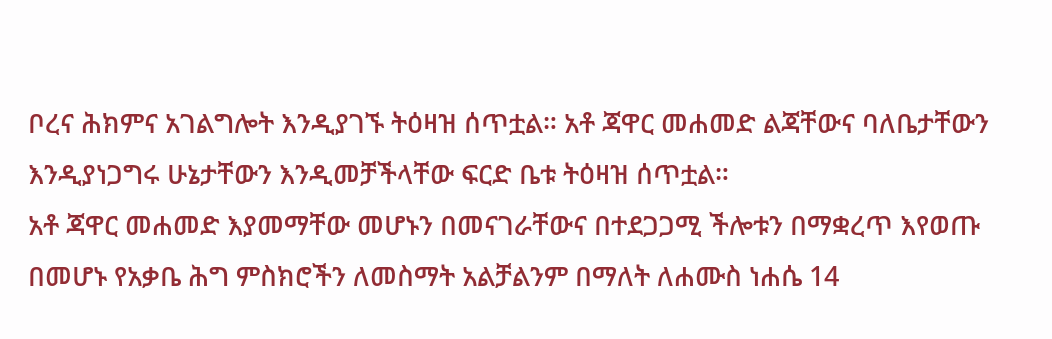ቦረና ሕክምና አገልግሎት እንዲያገኙ ትዕዛዝ ሰጥቷል። አቶ ጃዋር መሐመድ ልጃቸውና ባለቤታቸውን እንዲያነጋግሩ ሁኔታቸውን እንዲመቻችላቸው ፍርድ ቤቱ ትዕዛዝ ሰጥቷል።
አቶ ጃዋር መሐመድ እያመማቸው መሆኑን በመናገራቸውና በተደጋጋሚ ችሎቱን በማቋረጥ እየወጡ በመሆኑ የአቃቤ ሕግ ምስክሮችን ለመስማት አልቻልንም በማለት ለሐሙስ ነሐሴ 14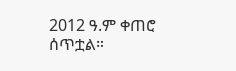2012 ዓ.ም ቀጠሮ ሰጥቷል።